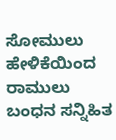ಸೋಮುಲು ಹೇಳಿಕೆಯಿಂದ ರಾಮುಲು ಬಂಧನ ಸನ್ನಿಹಿತ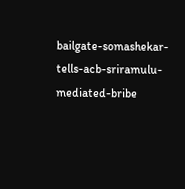bailgate-somashekar-tells-acb-sriramulu-mediated-bribe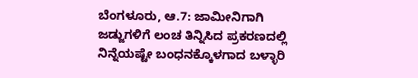ಬೆಂಗಳೂರು, ಆ.7: ಜಾಮೀನಿಗಾಗಿ ಜಡ್ಜುಗಳಿಗೆ ಲಂಚ ತಿನ್ನಿಸಿದ ಪ್ರಕರಣದಲ್ಲಿ ನಿನ್ನೆಯಷ್ಟೇ ಬಂಧನಕ್ಕೊಳಗಾದ ಬಳ್ಳಾರಿ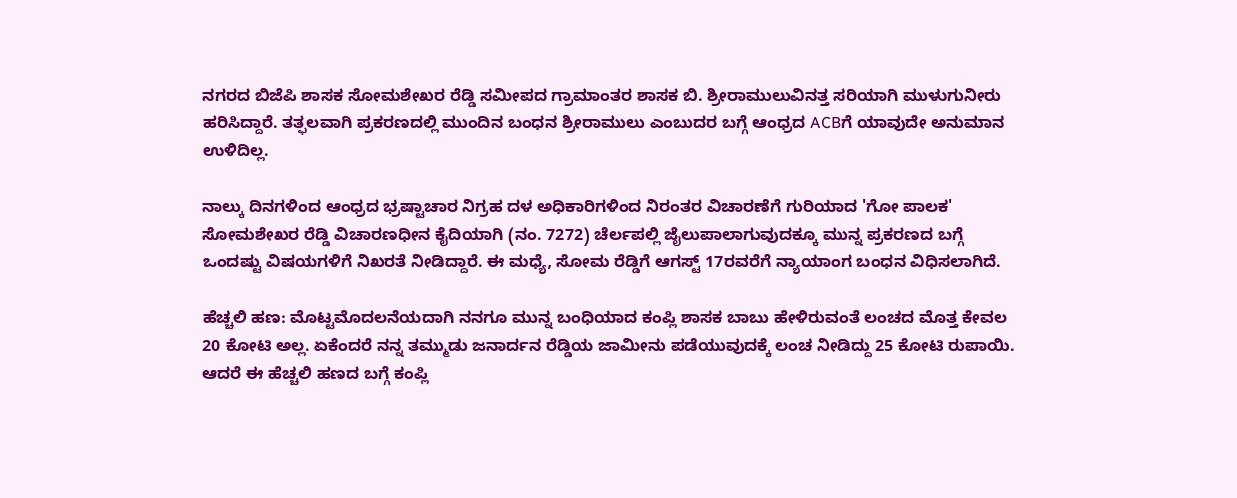ನಗರದ ಬಿಜೆಪಿ ಶಾಸಕ ಸೋಮಶೇಖರ ರೆಡ್ಡಿ ಸಮೀಪದ ಗ್ರಾಮಾಂತರ ಶಾಸಕ ಬಿ. ಶ್ರೀರಾಮುಲುವಿನತ್ತ ಸರಿಯಾಗಿ ಮುಳುಗುನೀರು ಹರಿಸಿದ್ದಾರೆ. ತತ್ಫಲವಾಗಿ ಪ್ರಕರಣದಲ್ಲಿ ಮುಂದಿನ ಬಂಧನ ಶ್ರೀರಾಮುಲು ಎಂಬುದರ ಬಗ್ಗೆ ಆಂಧ್ರದ ACBಗೆ ಯಾವುದೇ ಅನುಮಾನ ಉಳಿದಿಲ್ಲ.

ನಾಲ್ಕು ದಿನಗಳಿಂದ ಆಂಧ್ರದ ಭ್ರಷ್ಟಾಚಾರ ನಿಗ್ರಹ ದಳ ಅಧಿಕಾರಿಗಳಿಂದ ನಿರಂತರ ವಿಚಾರಣೆಗೆ ಗುರಿಯಾದ 'ಗೋ ಪಾಲಕ' ಸೋಮಶೇಖರ ರೆಡ್ಡಿ ವಿಚಾರಣಧೀನ ಕೈದಿಯಾಗಿ (ನಂ. 7272) ಚೆರ್ಲಪಲ್ಲಿ ಜೈಲುಪಾಲಾಗುವುದಕ್ಕೂ ಮುನ್ನ ಪ್ರಕರಣದ ಬಗ್ಗೆ ಒಂದಷ್ಟು ವಿಷಯಗಳಿಗೆ ನಿಖರತೆ ನೀಡಿದ್ದಾರೆ. ಈ ಮಧ್ಯೆ, ಸೋಮ ರೆಡ್ಡಿಗೆ ಆಗಸ್ಟ್ 17ರವರೆಗೆ ನ್ಯಾಯಾಂಗ ಬಂಧನ ವಿಧಿಸಲಾಗಿದೆ.

ಹೆಚ್ಚಲಿ ಹಣ: ಮೊಟ್ಟಮೊದಲನೆಯದಾಗಿ ನನಗೂ ಮುನ್ನ ಬಂಧಿಯಾದ ಕಂಪ್ಲಿ ಶಾಸಕ ಬಾಬು ಹೇಳಿರುವಂತೆ ಲಂಚದ ಮೊತ್ತ ಕೇವಲ 20 ಕೋಟಿ ಅಲ್ಲ. ಏಕೆಂದರೆ ನನ್ನ ತಮ್ಮುಡು ಜನಾರ್ದನ ರೆಡ್ಡಿಯ ಜಾಮೀನು ಪಡೆಯುವುದಕ್ಕೆ ಲಂಚ ನೀಡಿದ್ದು 25 ಕೋಟಿ ರುಪಾಯಿ. ಆದರೆ ಈ ಹೆಚ್ಚಲಿ ಹಣದ ಬಗ್ಗೆ ಕಂಪ್ಲಿ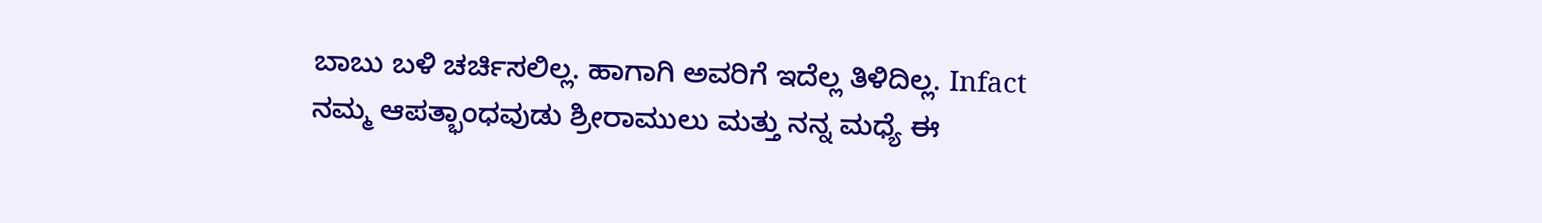ಬಾಬು ಬಳಿ ಚರ್ಚಿಸಲಿಲ್ಲ. ಹಾಗಾಗಿ ಅವರಿಗೆ ಇದೆಲ್ಲ ತಿಳಿದಿಲ್ಲ. Infact ನಮ್ಮ ಆಪತ್ಭಾಂಧವುಡು ಶ್ರೀರಾಮುಲು ಮತ್ತು ನನ್ನ ಮಧ್ಯೆ ಈ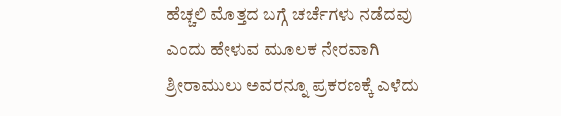ಹೆಚ್ಚಲಿ ಮೊತ್ತದ ಬಗ್ಗೆ ಚರ್ಚೆಗಳು ನಡೆದವು ಎಂದು ಹೇಳುವ ಮೂಲಕ ನೇರವಾಗಿ ಶ್ರೀರಾಮುಲು ಅವರನ್ನೂ ಪ್ರಕರಣಕ್ಕೆ ಎಳೆದು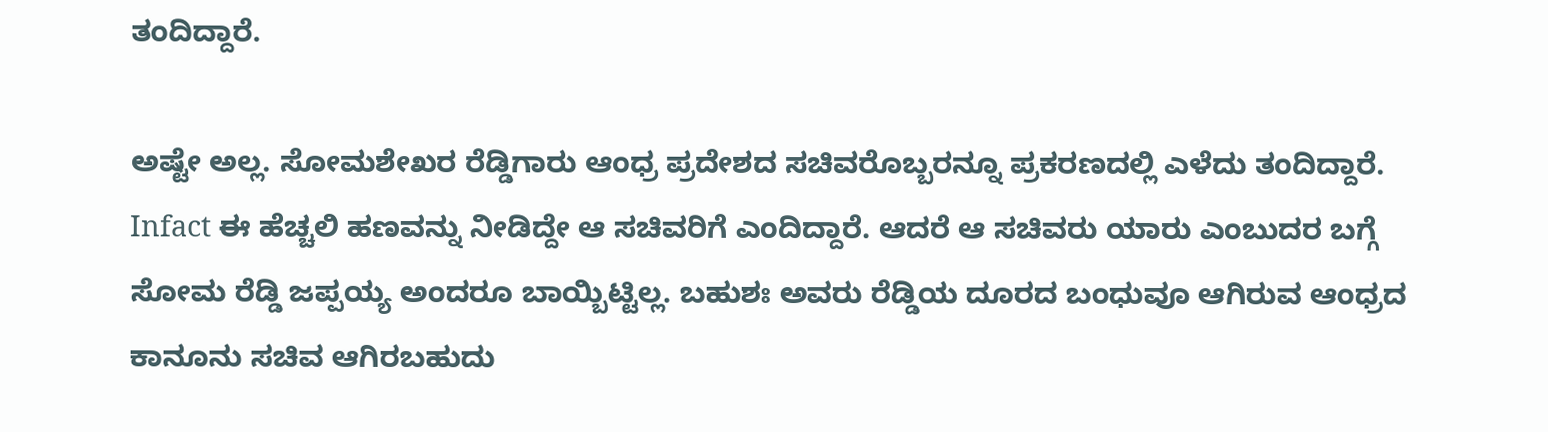ತಂದಿದ್ದಾರೆ.

ಅಷ್ಟೇ ಅಲ್ಲ. ಸೋಮಶೇಖರ ರೆಡ್ಡಿಗಾರು ಆಂಧ್ರ ಪ್ರದೇಶದ ಸಚಿವರೊಬ್ಬರನ್ನೂ ಪ್ರಕರಣದಲ್ಲಿ ಎಳೆದು ತಂದಿದ್ದಾರೆ. Infact ಈ ಹೆಚ್ಚಲಿ ಹಣವನ್ನು ನೀಡಿದ್ದೇ ಆ ಸಚಿವರಿಗೆ ಎಂದಿದ್ದಾರೆ. ಆದರೆ ಆ ಸಚಿವರು ಯಾರು ಎಂಬುದರ ಬಗ್ಗೆ ಸೋಮ ರೆಡ್ಡಿ ಜಪ್ಪಯ್ಯ ಅಂದರೂ ಬಾಯ್ಬಿಟ್ಟಿಲ್ಲ. ಬಹುಶಃ ಅವರು ರೆಡ್ಡಿಯ ದೂರದ ಬಂಧುವೂ ಆಗಿರುವ ಆಂಧ್ರದ ಕಾನೂನು ಸಚಿವ ಆಗಿರಬಹುದು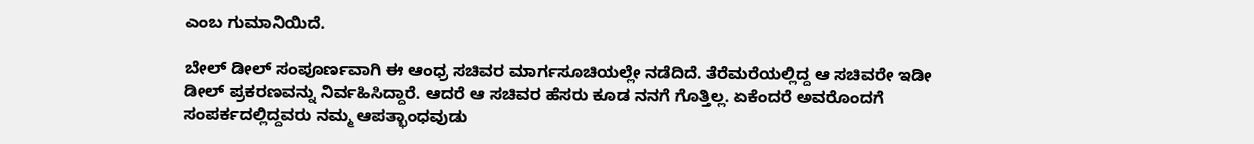ಎಂಬ ಗುಮಾನಿಯಿದೆ.

ಬೇಲ್ ಡೀಲ್ ಸಂಪೂರ್ಣವಾಗಿ ಈ ಆಂಧ್ರ ಸಚಿವರ ಮಾರ್ಗಸೂಚಿಯಲ್ಲೇ ನಡೆದಿದೆ. ತೆರೆಮರೆಯಲ್ಲಿದ್ದ ಆ ಸಚಿವರೇ ಇಡೀ ಡೀಲ್ ಪ್ರಕರಣವನ್ನು ನಿರ್ವಹಿಸಿದ್ದಾರೆ. ಆದರೆ ಆ ಸಚಿವರ ಹೆಸರು ಕೂಡ ನನಗೆ ಗೊತ್ತಿಲ್ಲ. ಏಕೆಂದರೆ ಅವರೊಂದಗೆ ಸಂಪರ್ಕದಲ್ಲಿದ್ದವರು ನಮ್ಮ ಆಪತ್ಭಾಂಧವುಡು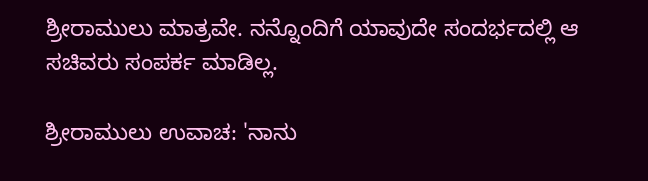ಶ್ರೀರಾಮುಲು ಮಾತ್ರವೇ. ನನ್ನೊಂದಿಗೆ ಯಾವುದೇ ಸಂದರ್ಭದಲ್ಲಿ ಆ ಸಚಿವರು ಸಂಪರ್ಕ ಮಾಡಿಲ್ಲ.

ಶ್ರೀರಾಮುಲು ಉವಾಚ: 'ನಾನು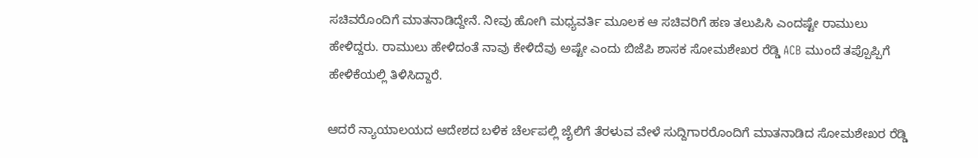ಸಚಿವರೊಂದಿಗೆ ಮಾತನಾಡಿದ್ದೇನೆ. ನೀವು ಹೋಗಿ ಮಧ್ಯವರ್ತಿ ಮೂಲಕ ಆ ಸಚಿವರಿಗೆ ಹಣ ತಲುಪಿಸಿ ಎಂದಷ್ಟೇ ರಾಮುಲು ಹೇಳಿದ್ದರು. ರಾಮುಲು ಹೇಳಿದಂತೆ ನಾವು ಕೇಳಿದೆವು ಅಷ್ಟೇ ಎಂದು ಬಿಜೆಪಿ ಶಾಸಕ ಸೋಮಶೇಖರ ರೆಡ್ಡಿ ACB ಮುಂದೆ ತಪ್ಪೊಪ್ಪಿಗೆ ಹೇಳಿಕೆಯಲ್ಲಿ ತಿಳಿಸಿದ್ದಾರೆ.

ಆದರೆ ನ್ಯಾಯಾಲಯದ ಆದೇಶದ ಬಳಿಕ ಚೆರ್ಲಪಲ್ಲಿ ಜೈಲಿಗೆ ತೆರಳುವ ವೇಳೆ ಸುದ್ದಿಗಾರರೊಂದಿಗೆ ಮಾತನಾಡಿದ ಸೋಮಶೇಖರ ರೆಡ್ಡಿ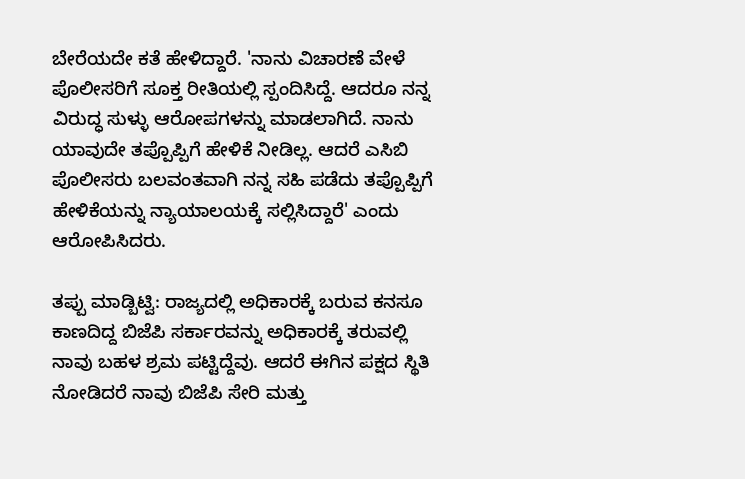ಬೇರೆಯದೇ ಕತೆ ಹೇಳಿದ್ದಾರೆ. 'ನಾನು ವಿಚಾರಣೆ ವೇಳೆ ಪೊಲೀಸರಿಗೆ ಸೂಕ್ತ ರೀತಿಯಲ್ಲಿ ಸ್ಪಂದಿಸಿದ್ದೆ. ಆದರೂ ನನ್ನ ವಿರುದ್ಧ ಸುಳ್ಳು ಆರೋಪಗಳನ್ನು ಮಾಡಲಾಗಿದೆ. ನಾನು ಯಾವುದೇ ತಪ್ಪೊಪ್ಪಿಗೆ ಹೇಳಿಕೆ ನೀಡಿಲ್ಲ. ಆದರೆ ಎಸಿಬಿ ಪೊಲೀಸರು ಬಲವಂತವಾಗಿ ನನ್ನ ಸಹಿ ಪಡೆದು ತಪ್ಪೊಪ್ಪಿಗೆ ಹೇಳಿಕೆಯನ್ನು ನ್ಯಾಯಾಲಯಕ್ಕೆ ಸಲ್ಲಿಸಿದ್ದಾರೆ' ಎಂದು ಆರೋಪಿಸಿದರು.

ತಪ್ಪು ಮಾಡ್ಬಿಟ್ವಿ: ರಾಜ್ಯದಲ್ಲಿ ಅಧಿಕಾರಕ್ಕೆ ಬರುವ ಕನಸೂ ಕಾಣದಿದ್ದ ಬಿಜೆಪಿ ಸರ್ಕಾರವನ್ನು ಅಧಿಕಾರಕ್ಕೆ ತರುವಲ್ಲಿ ನಾವು ಬಹಳ ಶ್ರಮ ಪಟ್ಟಿದ್ದೆವು. ಆದರೆ ಈಗಿನ ಪಕ್ಷದ ಸ್ಥಿತಿ ನೋಡಿದರೆ ನಾವು ಬಿಜೆಪಿ ಸೇರಿ ಮತ್ತು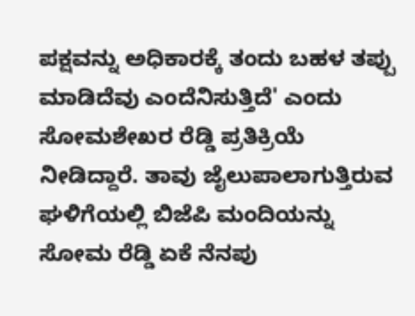ಪಕ್ಷವನ್ನು ಅಧಿಕಾರಕ್ಕೆ ತಂದು ಬಹಳ ತಪ್ಪು ಮಾಡಿದೆವು ಎಂದೆನಿಸುತ್ತಿದೆ' ಎಂದು ಸೋಮಶೇಖರ ರೆಡ್ಡಿ ಪ್ರತಿಕ್ರಿಯೆ ನೀಡಿದ್ದಾರೆ. ತಾವು ಜೈಲುಪಾಲಾಗುತ್ತಿರುವ ಘಳಿಗೆಯಲ್ಲಿ ಬಿಜೆಪಿ ಮಂದಿಯನ್ನು ಸೋಮ ರೆಡ್ಡಿ ಏಕೆ ನೆನಪು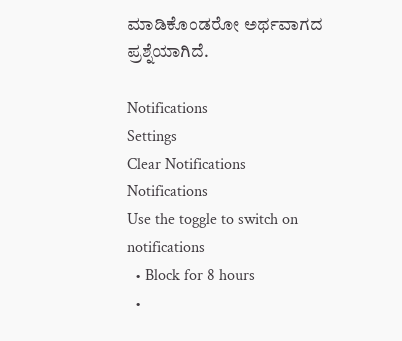ಮಾಡಿಕೊಂಡರೋ ಅರ್ಥವಾಗದ ಪ್ರಶ್ನೆಯಾಗಿದೆ.

Notifications
Settings
Clear Notifications
Notifications
Use the toggle to switch on notifications
  • Block for 8 hours
  •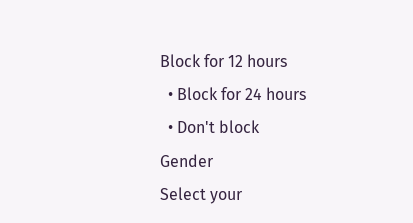Block for 12 hours
  • Block for 24 hours
  • Don't block
Gender
Select your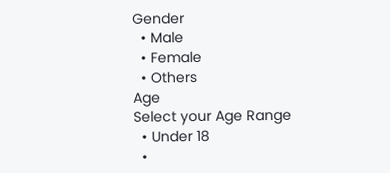Gender
  • Male
  • Female
  • Others
Age
Select your Age Range
  • Under 18
  •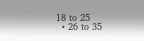18 to 25
  • 26 to 35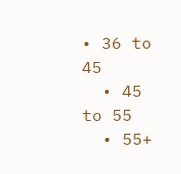• 36 to 45
  • 45 to 55
  • 55+